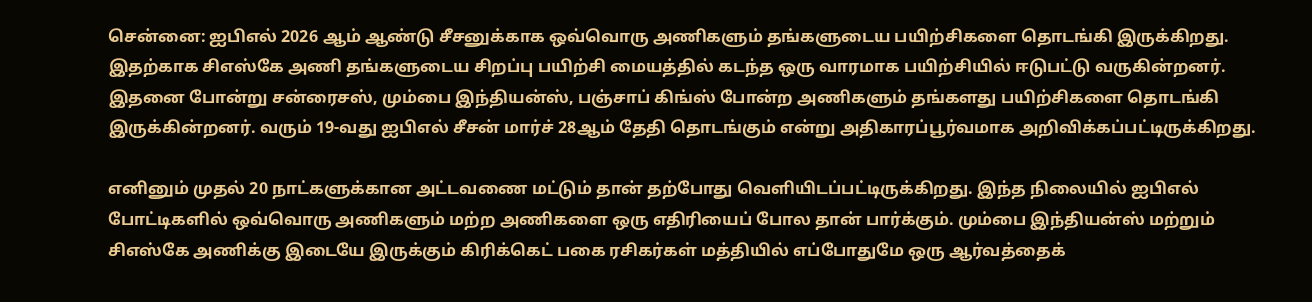சென்னை: ஐபிஎல் 2026 ஆம் ஆண்டு சீசனுக்காக ஒவ்வொரு அணிகளும் தங்களுடைய பயிற்சிகளை தொடங்கி இருக்கிறது. இதற்காக சிஎஸ்கே அணி தங்களுடைய சிறப்பு பயிற்சி மையத்தில் கடந்த ஒரு வாரமாக பயிற்சியில் ஈடுபட்டு வருகின்றனர்.
இதனை போன்று சன்ரைசஸ், மும்பை இந்தியன்ஸ், பஞ்சாப் கிங்ஸ் போன்ற அணிகளும் தங்களது பயிற்சிகளை தொடங்கி இருக்கின்றனர். வரும் 19-வது ஐபிஎல் சீசன் மார்ச் 28ஆம் தேதி தொடங்கும் என்று அதிகாரப்பூர்வமாக அறிவிக்கப்பட்டிருக்கிறது.

எனினும் முதல் 20 நாட்களுக்கான அட்டவணை மட்டும் தான் தற்போது வெளியிடப்பட்டிருக்கிறது. இந்த நிலையில் ஐபிஎல் போட்டிகளில் ஒவ்வொரு அணிகளும் மற்ற அணிகளை ஒரு எதிரியைப் போல தான் பார்க்கும். மும்பை இந்தியன்ஸ் மற்றும் சிஎஸ்கே அணிக்கு இடையே இருக்கும் கிரிக்கெட் பகை ரசிகர்கள் மத்தியில் எப்போதுமே ஒரு ஆர்வத்தைக்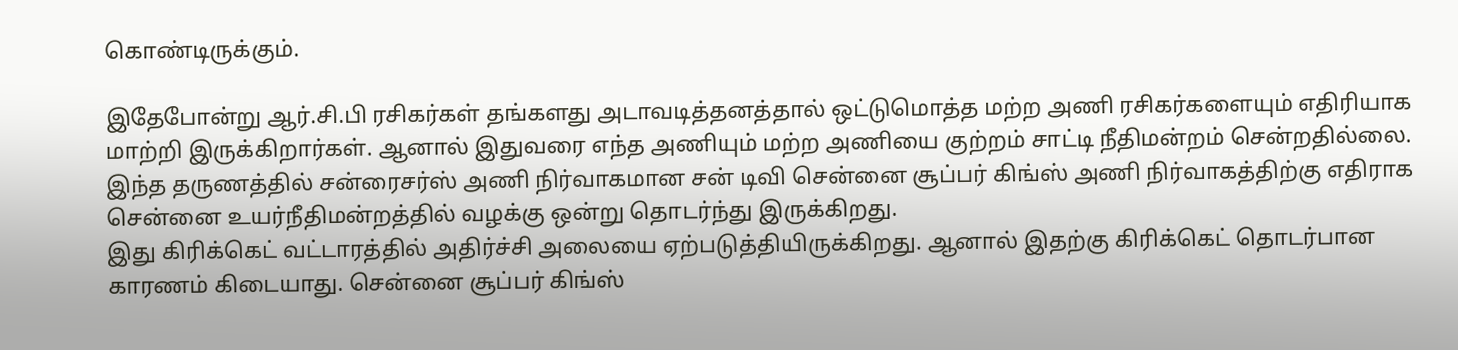கொண்டிருக்கும்.

இதேபோன்று ஆர்.சி.பி ரசிகர்கள் தங்களது அடாவடித்தனத்தால் ஒட்டுமொத்த மற்ற அணி ரசிகர்களையும் எதிரியாக மாற்றி இருக்கிறார்கள். ஆனால் இதுவரை எந்த அணியும் மற்ற அணியை குற்றம் சாட்டி நீதிமன்றம் சென்றதில்லை. இந்த தருணத்தில் சன்ரைசர்ஸ் அணி நிர்வாகமான சன் டிவி சென்னை சூப்பர் கிங்ஸ் அணி நிர்வாகத்திற்கு எதிராக சென்னை உயர்நீதிமன்றத்தில் வழக்கு ஒன்று தொடர்ந்து இருக்கிறது.
இது கிரிக்கெட் வட்டாரத்தில் அதிர்ச்சி அலையை ஏற்படுத்தியிருக்கிறது. ஆனால் இதற்கு கிரிக்கெட் தொடர்பான காரணம் கிடையாது. சென்னை சூப்பர் கிங்ஸ்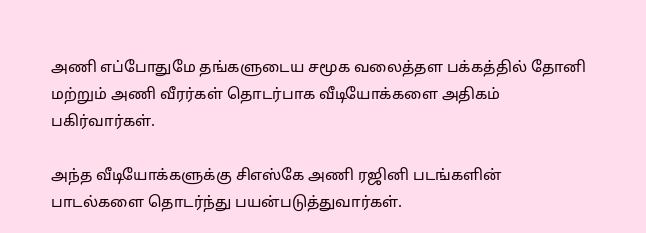அணி எப்போதுமே தங்களுடைய சமூக வலைத்தள பக்கத்தில் தோனி மற்றும் அணி வீரர்கள் தொடர்பாக வீடியோக்களை அதிகம் பகிர்வார்கள்.

அந்த வீடியோக்களுக்கு சிஎஸ்கே அணி ரஜினி படங்களின் பாடல்களை தொடர்ந்து பயன்படுத்துவார்கள்.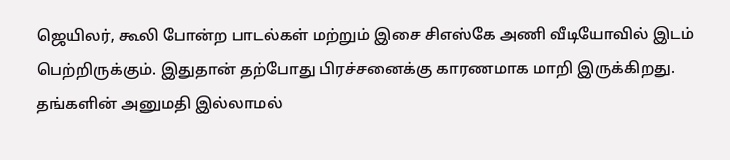ஜெயிலர், கூலி போன்ற பாடல்கள் மற்றும் இசை சிஎஸ்கே அணி வீடியோவில் இடம் பெற்றிருக்கும். இதுதான் தற்போது பிரச்சனைக்கு காரணமாக மாறி இருக்கிறது. தங்களின் அனுமதி இல்லாமல்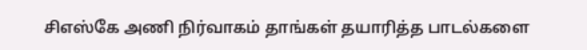சிஎஸ்கே அணி நிர்வாகம் தாங்கள் தயாரித்த பாடல்களை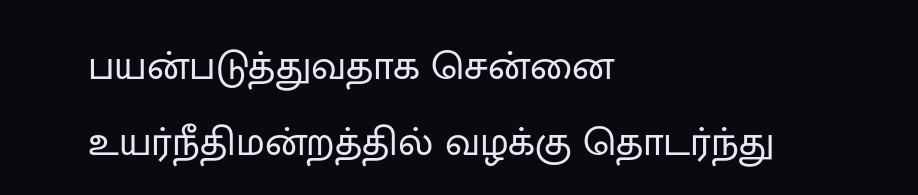பயன்படுத்துவதாக சென்னை உயர்நீதிமன்றத்தில் வழக்கு தொடர்ந்து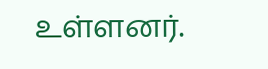உள்ளனர்.